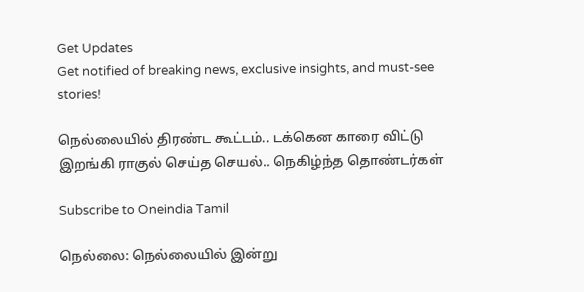Get Updates
Get notified of breaking news, exclusive insights, and must-see stories!

நெல்லையில் திரண்ட கூட்டம்.. டக்கென காரை விட்டு இறங்கி ராகுல் செய்த செயல்.. நெகிழ்ந்த தொண்டர்கள்

Subscribe to Oneindia Tamil

நெல்லை: நெல்லையில் இன்று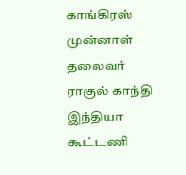காங்கிரஸ் முன்னாள் தலைவர் ராகுல் காந்தி இந்தியா கூட்டணி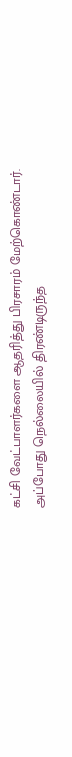கட்சி வேட்பாளர்களை ஆதரித்து பிரசாரம் மேற்கொண்டார். அப்போது நெல்லையில் திரண்டிருந்த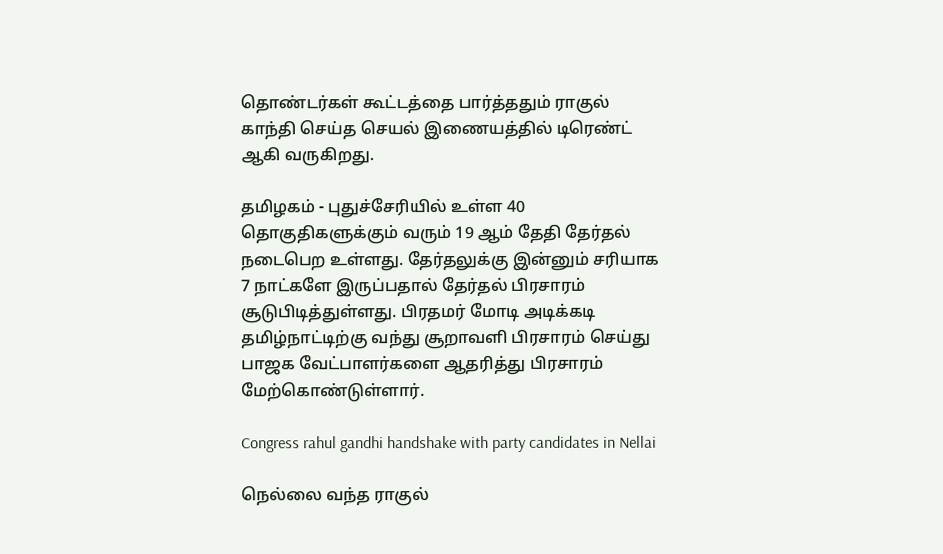தொண்டர்கள் கூட்டத்தை பார்த்ததும் ராகுல் காந்தி செய்த செயல் இணையத்தில் டிரெண்ட் ஆகி வருகிறது.

தமிழகம் - புதுச்சேரியில் உள்ள 40 தொகுதிகளுக்கும் வரும் 19 ஆம் தேதி தேர்தல் நடைபெற உள்ளது. தேர்தலுக்கு இன்னும் சரியாக 7 நாட்களே இருப்பதால் தேர்தல் பிரசாரம் சூடுபிடித்துள்ளது. பிரதமர் மோடி அடிக்கடி தமிழ்நாட்டிற்கு வந்து சூறாவளி பிரசாரம் செய்து பாஜக வேட்பாளர்களை ஆதரித்து பிரசாரம் மேற்கொண்டுள்ளார்.

Congress rahul gandhi handshake with party candidates in Nellai

நெல்லை வந்த ராகுல்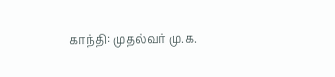காந்தி: முதல்வர் மு.க.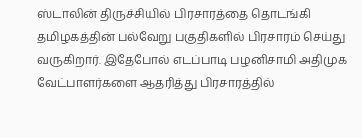ஸ்டாலின் திருச்சியில் பிரசாரத்தை தொடங்கி தமிழகத்தின் பல்வேறு பகுதிகளில் பிரசாரம் செய்து வருகிறார். இதேபோல் எடப்பாடி பழனிசாமி அதிமுக வேட்பாளர்களை ஆதரித்து பிரசாரத்தில்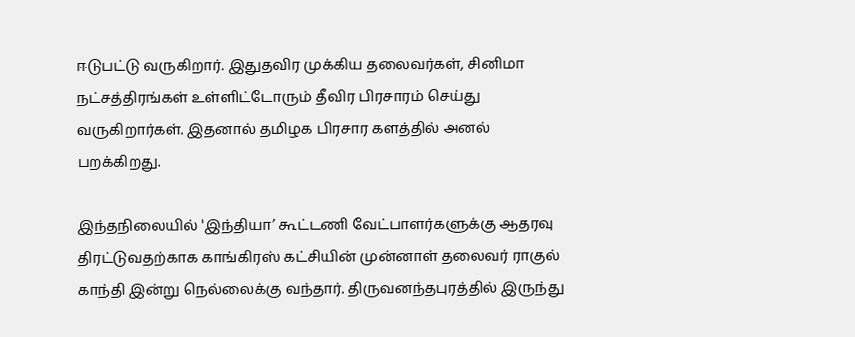ஈடுபட்டு வருகிறார். இதுதவிர முக்கிய தலைவர்கள், சினிமா நட்சத்திரங்கள் உள்ளிட்டோரும் தீவிர பிரசாரம் செய்து வருகிறார்கள். இதனால் தமிழக பிரசார களத்தில் அனல் பறக்கிறது.

இந்தநிலையில் 'இந்தியா’ கூட்டணி வேட்பாளர்களுக்கு ஆதரவு திரட்டுவதற்காக காங்கிரஸ் கட்சியின் முன்னாள் தலைவர் ராகுல் காந்தி இன்று நெல்லைக்கு வந்தார். திருவனந்தபுரத்தில் இருந்து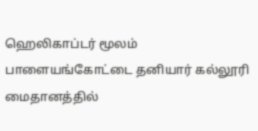ஹெலிகாப்டர் மூலம் பாளையங்கோட்டை தனியார் கல்லூரி மைதானத்தில்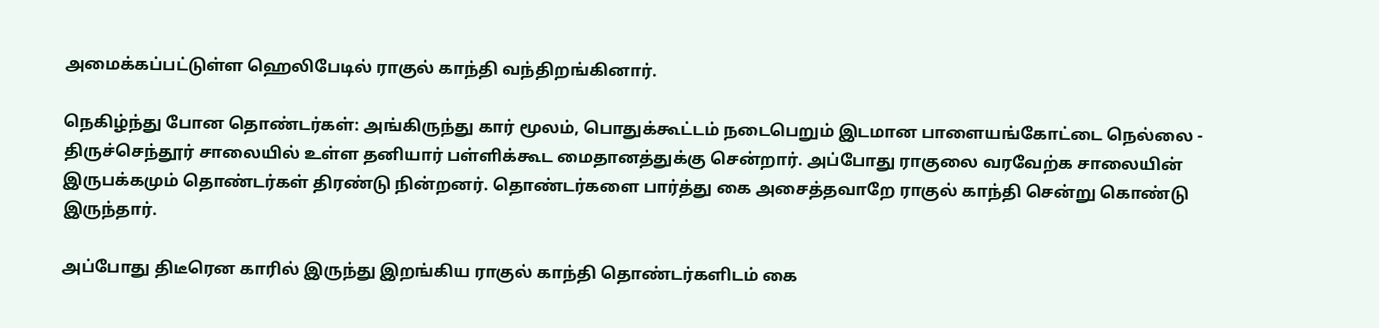அமைக்கப்பட்டுள்ள ஹெலிபேடில் ராகுல் காந்தி வந்திறங்கினார்.

நெகிழ்ந்து போன தொண்டர்கள்: அங்கிருந்து கார் மூலம், பொதுக்கூட்டம் நடைபெறும் இடமான பாளையங்கோட்டை நெல்லை - திருச்செந்தூர் சாலையில் உள்ள தனியார் பள்ளிக்கூட மைதானத்துக்கு சென்றார். அப்போது ராகுலை வரவேற்க சாலையின் இருபக்கமும் தொண்டர்கள் திரண்டு நின்றனர். தொண்டர்களை பார்த்து கை அசைத்தவாறே ராகுல் காந்தி சென்று கொண்டு இருந்தார்.

அப்போது திடீரென காரில் இருந்து இறங்கிய ராகுல் காந்தி தொண்டர்களிடம் கை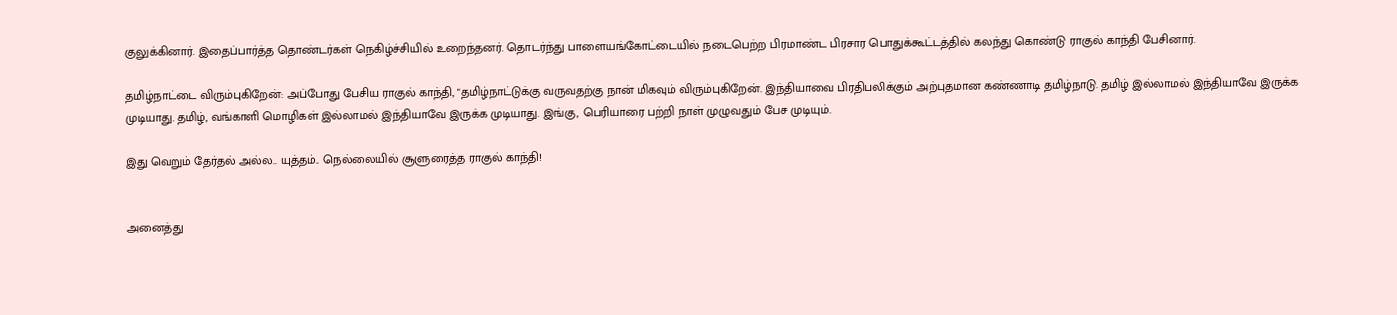குலுக்கினார். இதைப்பார்த்த தொண்டர்கள் நெகிழ்ச்சியில் உறைந்தனர். தொடர்ந்து பாளையங்கோட்டையில் நடைபெற்ற பிரமாண்ட பிரசார பொதுக்கூட்டத்தில் கலந்து கொண்டு ராகுல் காந்தி பேசினார்.

தமிழ்நாட்டை விரும்புகிறேன்: அப்போது பேசிய ராகுல் காந்தி, "தமிழ்நாட்டுக்கு வருவதற்கு நான் மிகவும் விரும்புகிறேன். இந்தியாவை பிரதிபலிக்கும் அற்புதமான கண்ணாடி தமிழ்நாடு. தமிழ் இல்லாமல் இந்தியாவே இருக்க முடியாது. தமிழ், வங்காளி மொழிகள் இல்லாமல் இந்தியாவே இருக்க முடியாது. இங்கு, பெரியாரை பற்றி நாள் முழுவதும் பேச முடியும்.

இது வெறும் தேர்தல் அல்ல.. யுத்தம்.. நெல்லையில் சூளுரைத்த ராகுல் காந்தி!


அனைத்து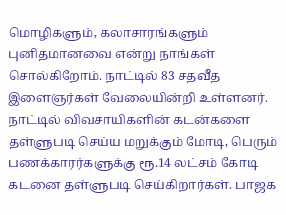மொழிகளும், கலாசாரங்களும் புனிதமானவை என்று நாங்கள் சொல்கிறோம். நாட்டில் 83 சதவீத இளைஞர்கள் வேலையின்றி உள்ளனர். நாட்டில் விவசாயிகளின் கடன்களை தள்ளுபடி செய்ய மறுக்கும் மோடி, பெரும் பணக்காரர்களுக்கு ரூ.14 லட்சம் கோடி கடனை தள்ளுபடி செய்கிறார்கள். பாஜக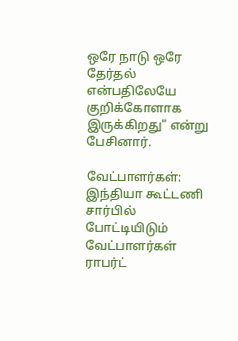ஒரே நாடு ஒரே தேர்தல் என்பதிலேயே குறிக்கோளாக இருக்கிறது" என்று பேசினார்.

வேட்பாளர்கள்: இந்தியா கூட்டணி சார்பில் போட்டியிடும் வேட்பாளர்கள் ராபர்ட்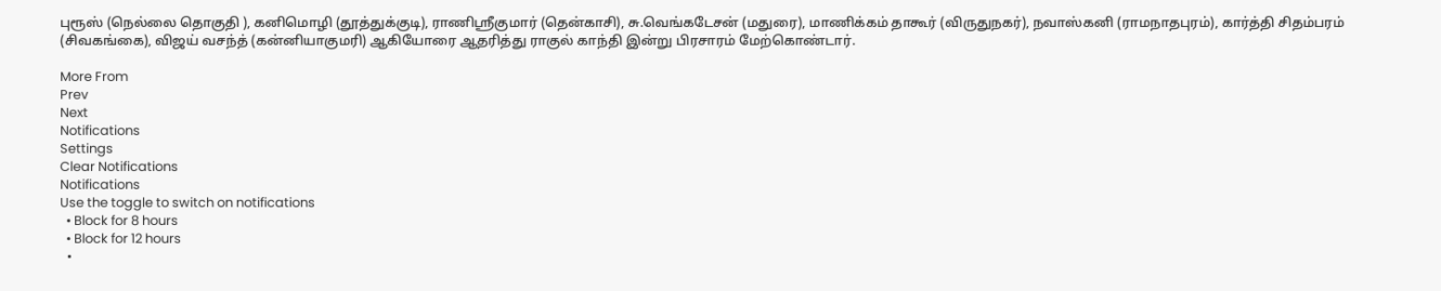புரூஸ் (நெல்லை தொகுதி ), கனிமொழி (தூத்துக்குடி), ராணிஸ்ரீகுமார் (தென்காசி), சு.வெங்கடேசன் (மதுரை), மாணிக்கம் தாகூர் (விருதுநகர்), நவாஸ்கனி (ராமநாதபுரம்), கார்த்தி சிதம்பரம் (சிவகங்கை), விஜய் வசந்த் (கன்னியாகுமரி) ஆகியோரை ஆதரித்து ராகுல் காந்தி இன்று பிரசாரம் மேற்கொண்டார்.

More From
Prev
Next
Notifications
Settings
Clear Notifications
Notifications
Use the toggle to switch on notifications
  • Block for 8 hours
  • Block for 12 hours
  •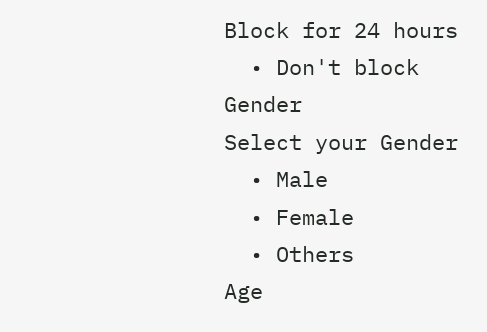Block for 24 hours
  • Don't block
Gender
Select your Gender
  • Male
  • Female
  • Others
Age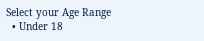Select your Age Range
  • Under 18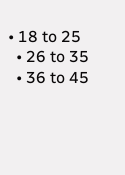• 18 to 25
  • 26 to 35
  • 36 to 45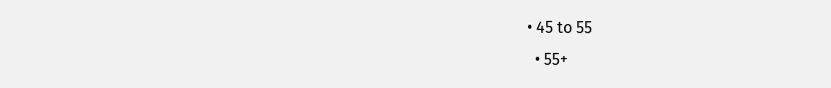• 45 to 55
  • 55+